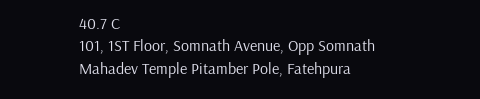40.7 C
101, 1ST Floor, Somnath Avenue, Opp Somnath Mahadev Temple Pitamber Pole, Fatehpura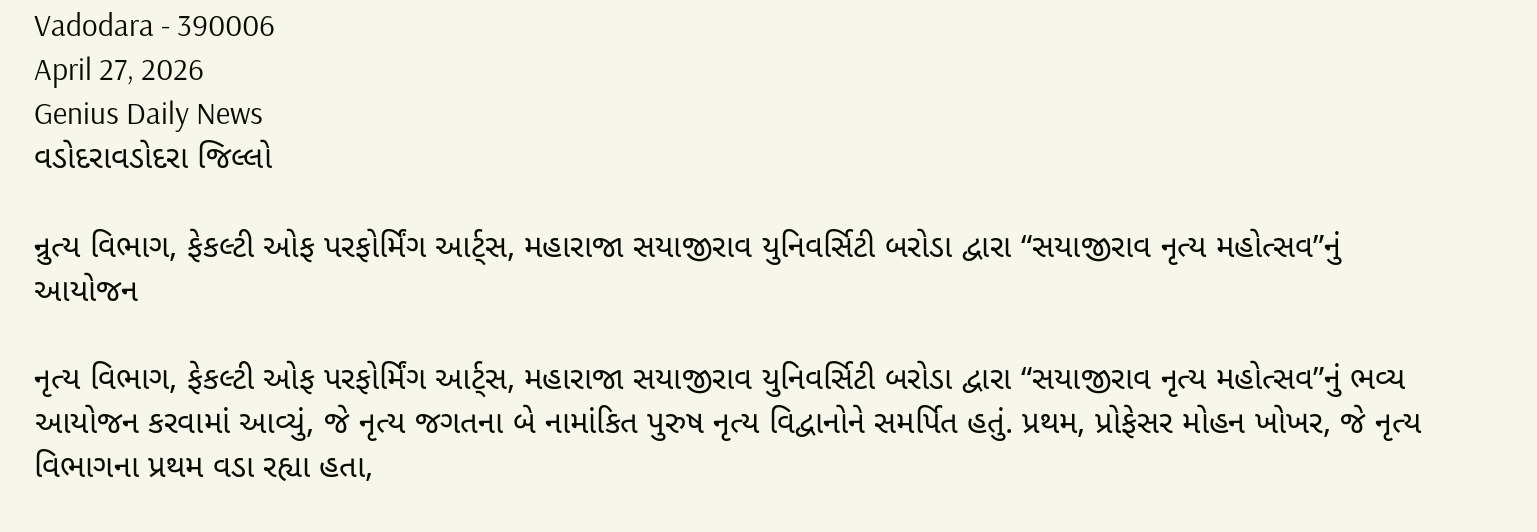Vadodara - 390006
April 27, 2026
Genius Daily News
વડોદરાવડોદરા જિલ્લો

ન્રુત્ય વિભાગ, ફેકલ્ટી ઓફ પરફોર્મિંગ આર્ટ્સ, મહારાજા સયાજીરાવ યુનિવર્સિટી બરોડા દ્વારા “સયાજીરાવ નૃત્ય મહોત્સવ”નું આયોજન

નૃત્ય વિભાગ, ફેકલ્ટી ઓફ પરફોર્મિંગ આર્ટ્સ, મહારાજા સયાજીરાવ યુનિવર્સિટી બરોડા દ્વારા “સયાજીરાવ નૃત્ય મહોત્સવ”નું ભવ્ય આયોજન કરવામાં આવ્યું, જે નૃત્ય જગતના બે નામાંકિત પુરુષ નૃત્ય વિદ્વાનોને સમર્પિત હતું. પ્રથમ, પ્રોફેસર મોહન ખોખર, જે નૃત્ય વિભાગના પ્રથમ વડા રહ્યા હતા,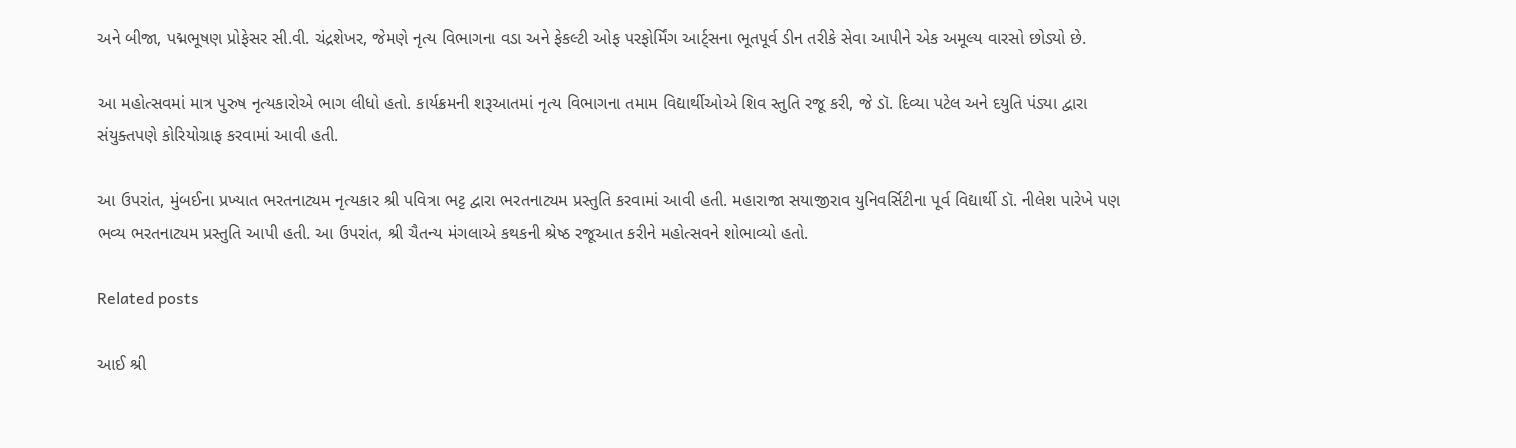અને બીજા, પદ્મભૂષણ પ્રોફેસર સી.વી. ચંદ્રશેખર, જેમણે નૃત્ય વિભાગના વડા અને ફેકલ્ટી ઓફ પરફોર્મિંગ આર્ટ્સના ભૂતપૂર્વ ડીન તરીકે સેવા આપીને એક અમૂલ્ય વારસો છોડ્યો છે.

આ મહોત્સવમાં માત્ર પુરુષ નૃત્યકારોએ ભાગ લીધો હતો. કાર્યક્રમની શરૂઆતમાં નૃત્ય વિભાગના તમામ વિદ્યાર્થીઓએ શિવ સ્તુતિ રજૂ કરી, જે ડૉ. દિવ્યા પટેલ અને દયુતિ પંડ્યા દ્વારા સંયુક્તપણે કોરિયોગ્રાફ કરવામાં આવી હતી.

આ ઉપરાંત, મુંબઈના પ્રખ્યાત ભરતનાટ્યમ નૃત્યકાર શ્રી પવિત્રા ભટ્ટ દ્વારા ભરતનાટ્યમ પ્રસ્તુતિ કરવામાં આવી હતી. મહારાજા સયાજીરાવ યુનિવર્સિટીના પૂર્વ વિદ્યાર્થી ડૉ. નીલેશ પારેખે પણ ભવ્ય ભરતનાટ્યમ પ્રસ્તુતિ આપી હતી. આ ઉપરાંત, શ્રી ચૈતન્ય મંગલાએ કથકની શ્રેષ્ઠ રજૂઆત કરીને મહોત્સવને શોભાવ્યો હતો.

Related posts

આઈ શ્રી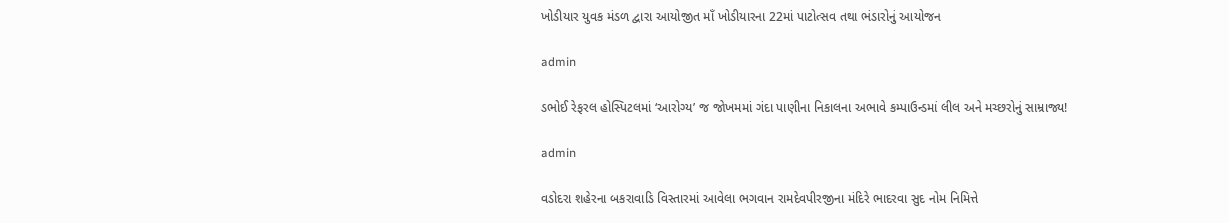ખોડીયાર યુવક મંડળ દ્વારા આયોજીત માઁ ખોડીયારના 22માં પાટોત્સવ તથા ભંડારોનું આયોજન

admin

ડભોઈ રેફરલ હોસ્પિટલમાં ‘આરોગ્ય’ જ જોખમમાં ગંદા પાણીના નિકાલના અભાવે કમ્પાઉન્ડમાં લીલ અને મચ્છરોનું સામ્રાજ્ય!

admin

વડોદરા શહેરના બકરાવાડિ વિસ્તારમાં આવેલા ભગવાન રામદેવપીરજીના મંદિરે ભાદરવા સુદ નોમ નિમિત્તે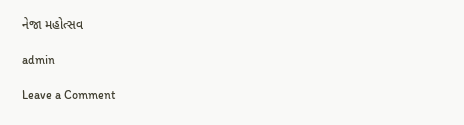નેજા મહોત્સવ

admin

Leave a Comment